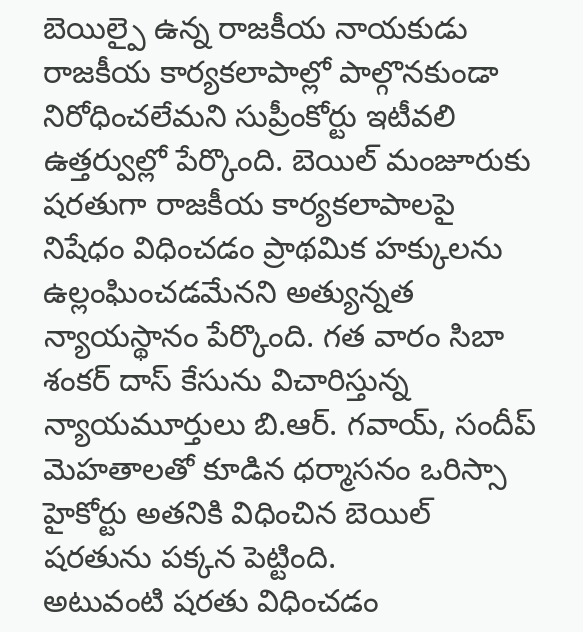బెయిల్పై ఉన్న రాజకీయ నాయకుడు రాజకీయ కార్యకలాపాల్లో పాల్గొనకుండా నిరోధించలేమని సుప్రీంకోర్టు ఇటీవలి ఉత్తర్వుల్లో పేర్కొంది. బెయిల్ మంజూరుకు షరతుగా రాజకీయ కార్యకలాపాలపై నిషేధం విధించడం ప్రాథమిక హక్కులను ఉల్లంఘించడమేనని అత్యున్నత న్యాయస్థానం పేర్కొంది. గత వారం సిబా శంకర్ దాస్ కేసును విచారిస్తున్న న్యాయమూర్తులు బి.ఆర్. గవాయ్, సందీప్ మెహతాలతో కూడిన ధర్మాసనం ఒరిస్సా హైకోర్టు అతనికి విధించిన బెయిల్ షరతును పక్కన పెట్టింది.
అటువంటి షరతు విధించడం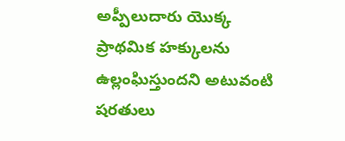అప్పీలుదారు యొక్క ప్రాథమిక హక్కులను ఉల్లంఘిస్తుందని అటువంటి షరతులు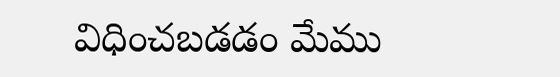విధించబడడం మేము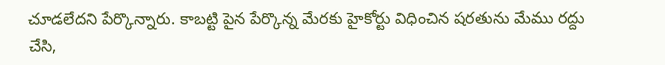చూడలేదని పేర్కొన్నారు. కాబట్టి పైన పేర్కొన్న మేరకు హైకోర్టు విధించిన షరతును మేము రద్దు చేసి,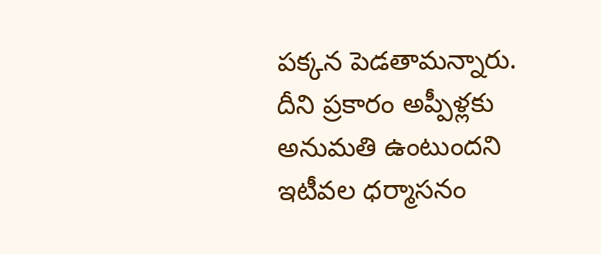పక్కన పెడతామన్నారు. దీని ప్రకారం అప్పీళ్లకు అనుమతి ఉంటుందని ఇటీవల ధర్మాసనం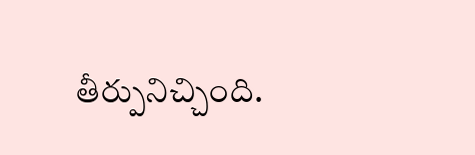తీర్పునిచ్చింది.